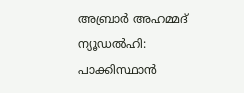അബ്രാർ അഹമ്മദ്
ന്യൂഡൽഹി: പാക്കിസ്ഥാൻ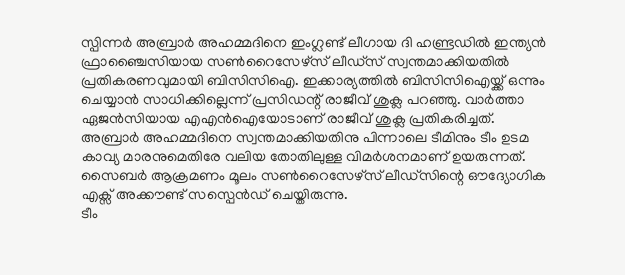സ്പിന്നർ അബ്രാർ അഹമ്മദിനെ ഇംഗ്ലണ്ട് ലീഗായ ദി ഹണ്ട്രഡിൽ ഇന്ത്യൻ ഫ്രാഞ്ചൈസിയായ സൺറൈസേഴ്സ് ലീഡ്സ് സ്വന്തമാക്കിയതിൽ പ്രതികരണവുമായി ബിസിസിഐ. ഇക്കാര്യത്തിൽ ബിസിസിഐയ്ക്ക് ഒന്നും ചെയ്യാൻ സാധിക്കില്ലെന്ന് പ്രസിഡന്റ് രാജീവ് ശുക്ല പറഞ്ഞു. വാർത്താ ഏജൻസിയായ എഎൻഐയോടാണ് രാജീവ് ശുക്ല പ്രതികരിച്ചത്.
അബ്രാർ അഹമ്മദിനെ സ്വന്തമാക്കിയതിനു പിന്നാലെ ടീമിനും ടീം ഉടമ കാവ്യ മാരനുമെതിരേ വലിയ തോതിലുള്ള വിമർശനമാണ് ഉയരുന്നത്. സൈബർ ആക്രമണം മൂലം സൺറൈസേഴ്സ് ലീഡ്സിന്റെ ഔദ്യോഗിക എക്സ് അക്കൗണ്ട് സസ്പെൻഡ് ചെയ്തിരുന്നു.
ടീം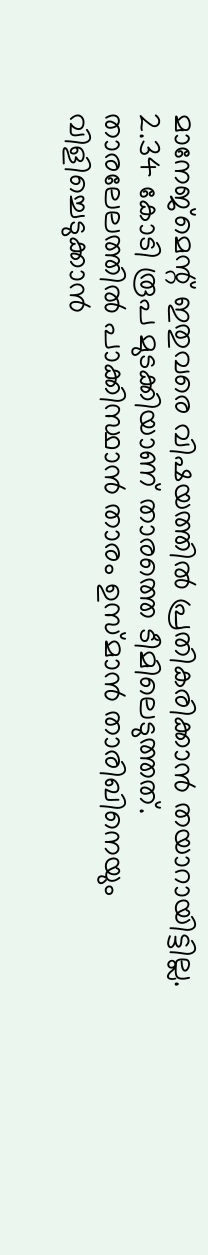മാനേജ്മെന്റ് ഇതുവരെ വിഷയത്തിൽ പ്രതികരിക്കാൻ തയാറായിട്ടില്ല. 2.34 കോടി രൂപ മുടക്കിയാണ് താരത്തെ ടീമിലെടുത്തത്. താരലേലത്തിൽ പാക്കിസ്ഥാൻ താരം ഉസ്മാൻ താരിഖിനെയും വിളിച്ചെടുക്കാൻ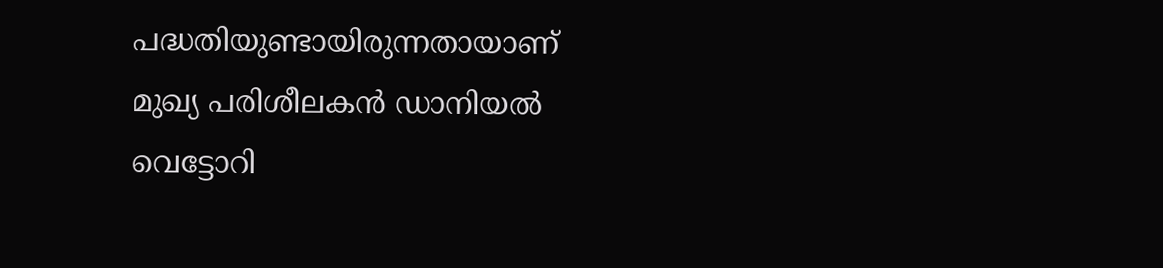പദ്ധതിയുണ്ടായിരുന്നതായാണ് മുഖ്യ പരിശീലകൻ ഡാനിയൽ വെട്ടോറി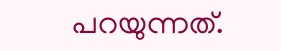പറയുന്നത്.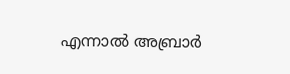എന്നാൽ അബ്രാർ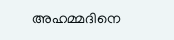അഹമ്മദിനെ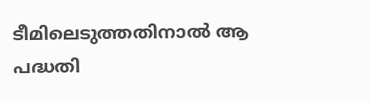ടീമിലെടുത്തതിനാൽ ആ പദ്ധതി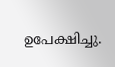ഉപേക്ഷിച്ചു.